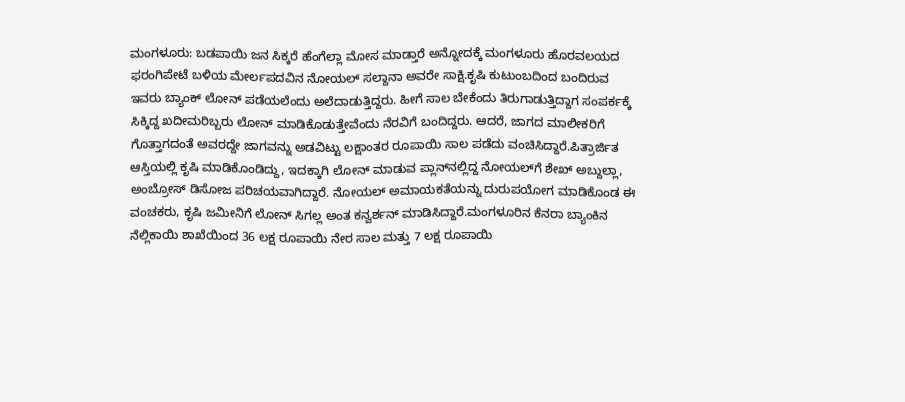ಮಂಗಳೂರು: ಬಡಪಾಯಿ ಜನ ಸಿಕ್ಕರೆ ಹೆಂಗೆಲ್ಲಾ ಮೋಸ ಮಾಡ್ತಾರೆ ಅನ್ನೋದಕ್ಕೆ ಮಂಗಳೂರು ಹೊರವಲಯದ ಫರಂಗಿಪೇಟೆ ಬಳಿಯ ಮೇರ್ಲಪದವಿನ ನೋಯಲ್ ಸಲ್ದಾನಾ ಅವರೇ ಸಾಕ್ಷಿ.ಕೃಷಿ ಕುಟುಂಬದಿಂದ ಬಂದಿರುವ ಇವರು ಬ್ಯಾಂಕ್ ಲೋನ್ ಪಡೆಯಲೆಂದು ಅಲೆದಾಡುತ್ತಿದ್ದರು. ಹೀಗೆ ಸಾಲ ಬೇಕೆಂದು ತಿರುಗಾಡುತ್ತಿದ್ದಾಗ ಸಂಪರ್ಕಕ್ಕೆ ಸಿಕ್ಕಿದ್ದ ಖದೀಮರಿಬ್ಬರು ಲೋನ್ ಮಾಡಿಕೊಡುತ್ತೇವೆಂದು ನೆರವಿಗೆ ಬಂದಿದ್ದರು. ಆದರೆ, ಜಾಗದ ಮಾಲೀಕರಿಗೆ ಗೊತ್ತಾಗದಂತೆ ಅವರದ್ದೇ ಜಾಗವನ್ನು ಅಡವಿಟ್ಟು ಲಕ್ಷಾಂತರ ರೂಪಾಯಿ ಸಾಲ ಪಡೆದು ವಂಚಿಸಿದ್ದಾರೆ.ಪಿತ್ರಾರ್ಜಿತ ಆಸ್ತಿಯಲ್ಲಿ ಕೃಷಿ ಮಾಡಿಕೊಂಡಿದ್ದು, ಇದಕ್ಕಾಗಿ ಲೋನ್ ಮಾಡುವ ಪ್ಲಾನ್‍ನಲ್ಲಿದ್ದ ನೋಯಲ್‍ಗೆ ಶೇಖ್ ಅಬ್ದುಲ್ಲಾ, ಅಂಬ್ರೋಸ್ ಡಿಸೋಜ ಪರಿಚಯವಾಗಿದ್ದಾರೆ. ನೋಯಲ್ ಅಮಾಯಕತೆಯನ್ನು ದುರುಪಯೋಗ ಮಾಡಿಕೊಂಡ ಈ ವಂಚಕರು, ಕೃಷಿ ಜಮೀನಿಗೆ ಲೋನ್ ಸಿಗಲ್ಲ ಅಂತ ಕನ್ವರ್ಶನ್ ಮಾಡಿಸಿದ್ದಾರೆ.ಮಂಗಳೂರಿನ ಕೆನರಾ ಬ್ಯಾಂಕಿನ ನೆಲ್ಲಿಕಾಯಿ ಶಾಖೆಯಿಂದ 36 ಲಕ್ಷ ರೂಪಾಯಿ ನೇರ ಸಾಲ ಮತ್ತು 7 ಲಕ್ಷ ರೂಪಾಯಿ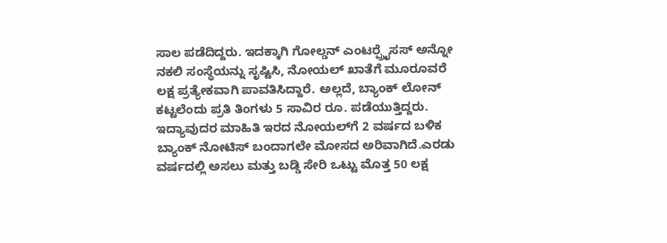ಸಾಲ ಪಡೆದಿದ್ದರು. ಇದಕ್ಕಾಗಿ ಗೋಲ್ಡನ್ ಎಂಟರ್‍ಪ್ರೈಸಸ್ ಅನ್ನೋ ನಕಲಿ ಸಂಸ್ಥೆಯನ್ನು ಸೃಷ್ಟಿಸಿ, ನೋಯಲ್ ಖಾತೆಗೆ ಮೂರೂವರೆ ಲಕ್ಷ ಪ್ರತ್ಯೇಕವಾಗಿ ಪಾವತಿಸಿದ್ದಾರೆ. ಅಲ್ಲದೆ, ಬ್ಯಾಂಕ್ ಲೋನ್ ಕಟ್ಟಲೆಂದು ಪ್ರತಿ ತಿಂಗಳು 5 ಸಾವಿರ ರೂ. ಪಡೆಯುತ್ತಿದ್ದರು. ಇದ್ಯಾವುದರ ಮಾಹಿತಿ ಇರದ ನೋಯಲ್‍ಗೆ 2 ವರ್ಷದ ಬಳಿಕ ಬ್ಯಾಂಕ್ ನೋಟಿಸ್ ಬಂದಾಗಲೇ ಮೋಸದ ಅರಿವಾಗಿದೆ.ಎರಡು ವರ್ಷದಲ್ಲಿ ಅಸಲು ಮತ್ತು ಬಡ್ಡಿ ಸೇರಿ ಒಟ್ಟು ಮೊತ್ತ 50 ಲಕ್ಷ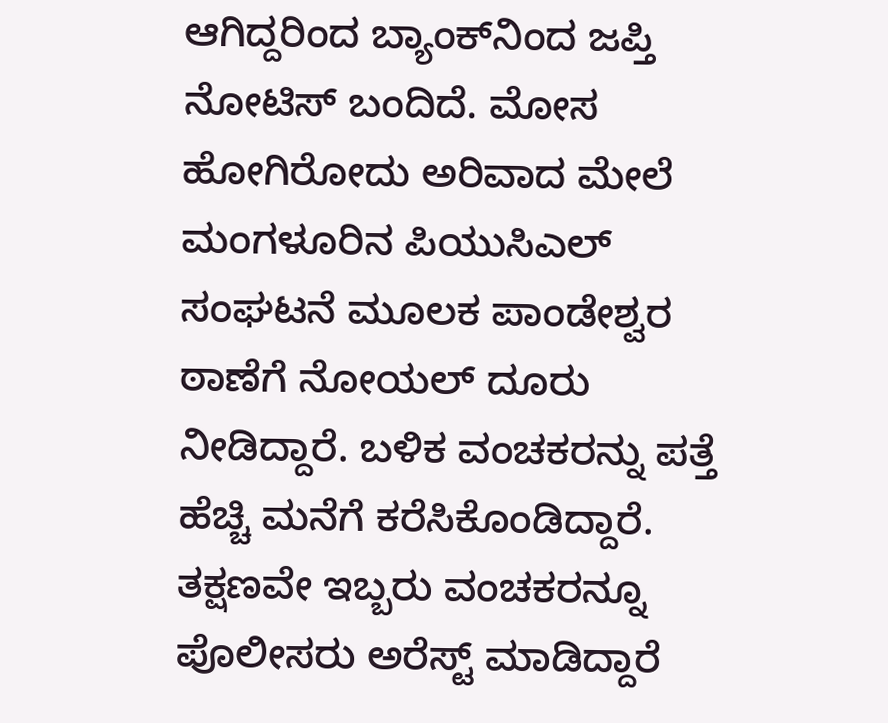ಆಗಿದ್ದರಿಂದ ಬ್ಯಾಂಕ್‍ನಿಂದ ಜಪ್ತಿ ನೋಟಿಸ್ ಬಂದಿದೆ. ಮೋಸ ಹೋಗಿರೋದು ಅರಿವಾದ ಮೇಲೆ ಮಂಗಳೂರಿನ ಪಿಯುಸಿಎಲ್ ಸಂಘಟನೆ ಮೂಲಕ ಪಾಂಡೇಶ್ವರ ಠಾಣೆಗೆ ನೋಯಲ್ ದೂರು ನೀಡಿದ್ದಾರೆ. ಬಳಿಕ ವಂಚಕರನ್ನು ಪತ್ತೆ ಹೆಚ್ಚಿ ಮನೆಗೆ ಕರೆಸಿಕೊಂಡಿದ್ದಾರೆ. ತಕ್ಷಣವೇ ಇಬ್ಬರು ವಂಚಕರನ್ನೂ ಪೊಲೀಸರು ಅರೆಸ್ಟ್ ಮಾಡಿದ್ದಾರೆ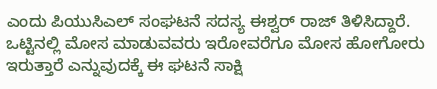ಎಂದು ಪಿಯುಸಿಎಲ್ ಸಂಘಟನೆ ಸದಸ್ಯ ಈಶ್ವರ್ ರಾಜ್ ತಿಳಿಸಿದ್ದಾರೆ. ಒಟ್ಟಿನಲ್ಲಿ ಮೋಸ ಮಾಡುವವರು ಇರೋವರೆಗೂ ಮೋಸ ಹೋಗೋರು ಇರುತ್ತಾರೆ ಎನ್ನುವುದಕ್ಕೆ ಈ ಘಟನೆ ಸಾಕ್ಷಿ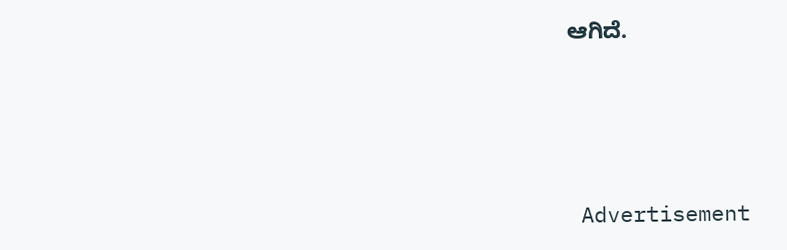ಆಗಿದೆ.






 Advertisement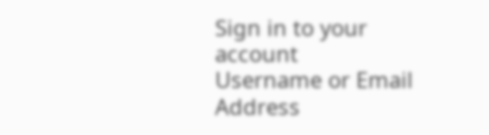Sign in to your account
Username or Email Address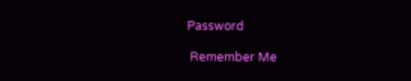Password

 Remember Me